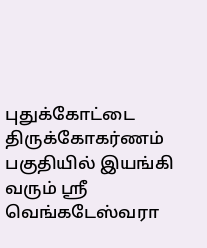புதுக்கோட்டை திருக்கோகர்ணம் பகுதியில் இயங்கி வரும் ஸ்ரீ வெங்கடேஸ்வரா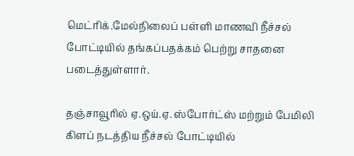மெட்ரிக்.மேல்நிலைப் பள்ளி மாணவி நீச்சல் போட்டியில் தங்கப்பதக்கம் பெற்று சாதனை படைத்துள்ளார்.

தஞ்சாவூரில் ஏ.ஒய்.ஏ. ஸ்போர்ட்ஸ் மற்றும் பேமிலி கிளப் நடத்திய நீச்சல் போட்டியில்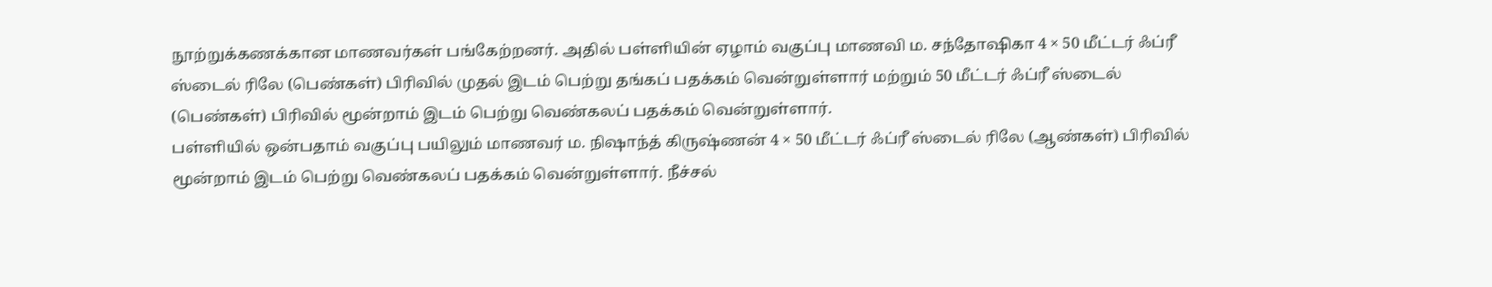நூற்றுக்கணக்கான மாணவர்கள் பங்கேற்றனர். அதில் பள்ளியின் ஏழாம் வகுப்பு மாணவி ம. சந்தோஷிகா 4 × 50 மீட்டர் ஃப்ரீ ஸ்டைல் ரிலே (பெண்கள்) பிரிவில் முதல் இடம் பெற்று தங்கப் பதக்கம் வென்றுள்ளார் மற்றும் 50 மீட்டர் ஃப்ரீ ஸ்டைல் (பெண்கள்) பிரிவில் மூன்றாம் இடம் பெற்று வெண்கலப் பதக்கம் வென்றுள்ளார்.
பள்ளியில் ஒன்பதாம் வகுப்பு பயிலும் மாணவர் ம. நிஷாந்த் கிருஷ்ணன் 4 × 50 மீட்டர் ஃப்ரீ ஸ்டைல் ரிலே (ஆண்கள்) பிரிவில் மூன்றாம் இடம் பெற்று வெண்கலப் பதக்கம் வென்றுள்ளார். நீச்சல்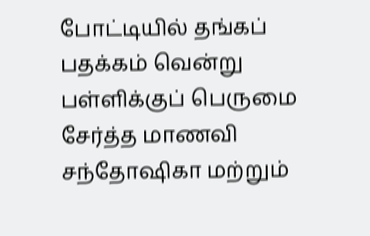போட்டியில் தங்கப் பதக்கம் வென்று பள்ளிக்குப் பெருமை சேர்த்த மாணவி சந்தோஷிகா மற்றும்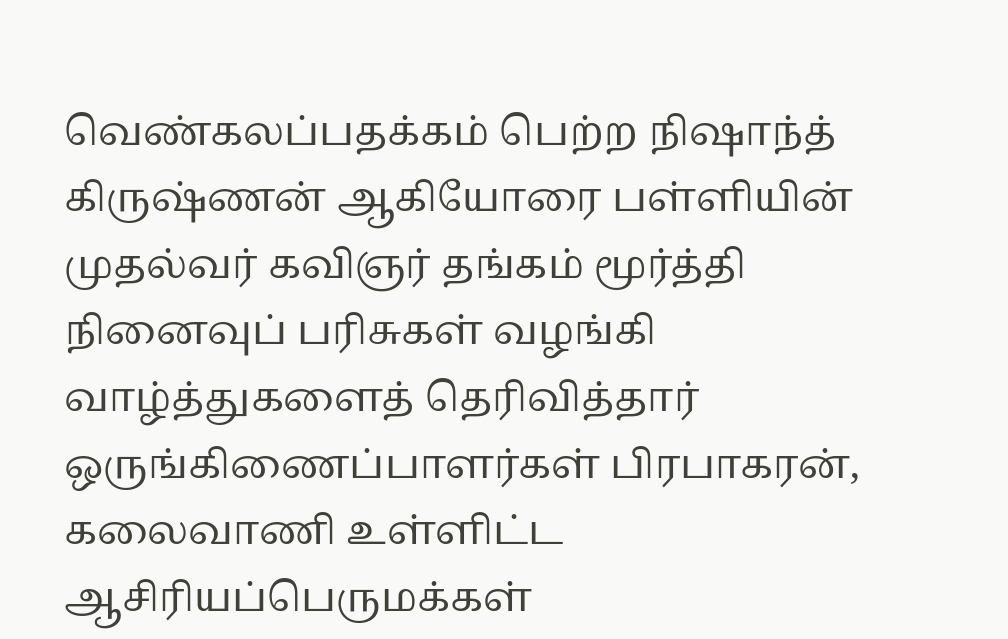வெண்கலப்பதக்கம் பெற்ற நிஷாந்த் கிருஷ்ணன் ஆகியோரை பள்ளியின் முதல்வர் கவிஞர் தங்கம் மூர்த்தி நினைவுப் பரிசுகள் வழங்கி வாழ்த்துகளைத் தெரிவித்தார் ஒருங்கிணைப்பாளர்கள் பிரபாகரன், கலைவாணி உள்ளிட்ட ஆசிரியப்பெருமக்கள்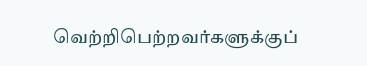வெற்றிபெற்றவர்களுக்குப்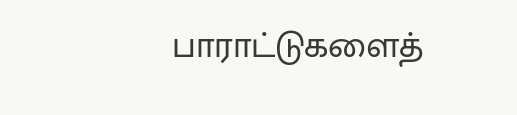பாராட்டுகளைத்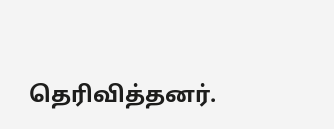தெரிவித்தனர்.